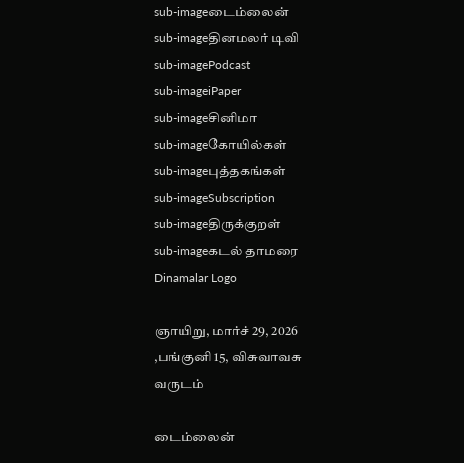sub-imageடைம்லைன்
sub-imageதினமலர் டிவி
sub-imagePodcast
sub-imageiPaper
sub-imageசினிமா
sub-imageகோயில்கள்
sub-imageபுத்தகங்கள்
sub-imageSubscription
sub-imageதிருக்குறள்
sub-imageகடல் தாமரை
Dinamalar Logo

ஞாயிறு, மார்ச் 29, 2026 ,பங்குனி 15, விசுவாவசு வருடம்

டைம்லைன்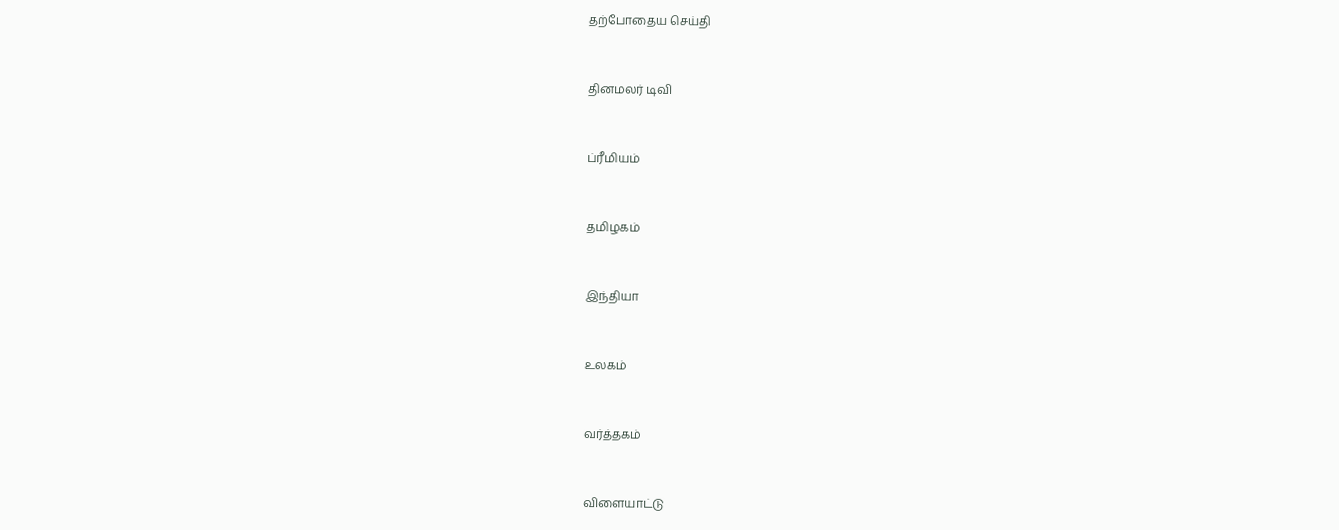தற்போதைய செய்தி


தினமலர் டிவி


ப்ரீமியம்


தமிழகம்


இந்தியா


உலகம்


வர்த்தகம்


விளையாட்டு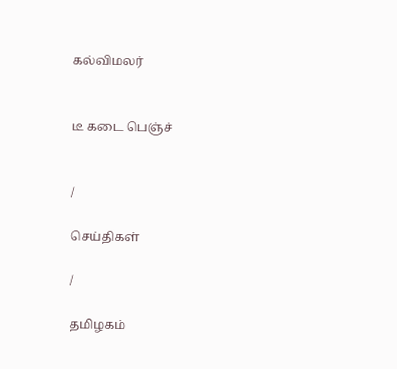கல்விமலர்


டீ கடை பெஞ்ச்


/

செய்திகள்

/

தமிழகம்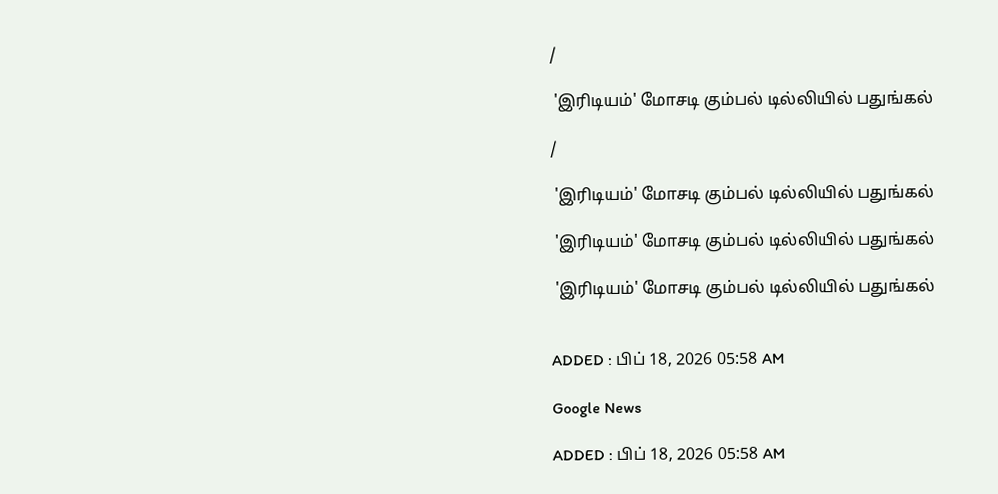/

 'இரிடியம்' மோசடி கும்பல் டில்லியில் பதுங்கல்

/

 'இரிடியம்' மோசடி கும்பல் டில்லியில் பதுங்கல்

 'இரிடியம்' மோசடி கும்பல் டில்லியில் பதுங்கல்

 'இரிடியம்' மோசடி கும்பல் டில்லியில் பதுங்கல்


ADDED : பிப் 18, 2026 05:58 AM

Google News

ADDED : பிப் 18, 2026 05:58 AM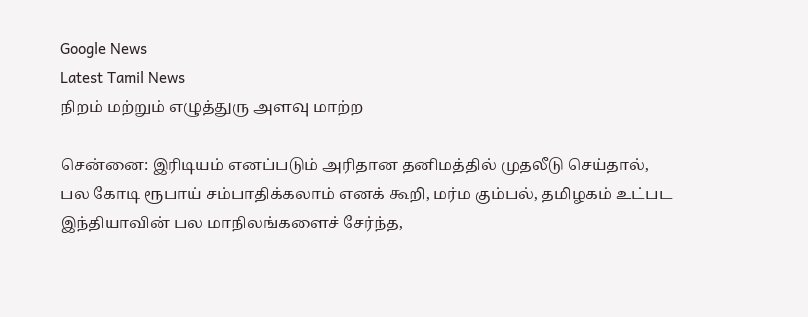Google News
Latest Tamil News
நிறம் மற்றும் எழுத்துரு அளவு மாற்ற

சென்னை: இரிடியம் எனப்படும் அரிதான தனிமத்தில் முதலீடு செய்தால், பல கோடி ரூபாய் சம்பாதிக்கலாம் எனக் கூறி, மர்ம கும்பல், தமிழகம் உட்பட இந்தியாவின் பல மாநிலங்களைச் சேர்ந்த,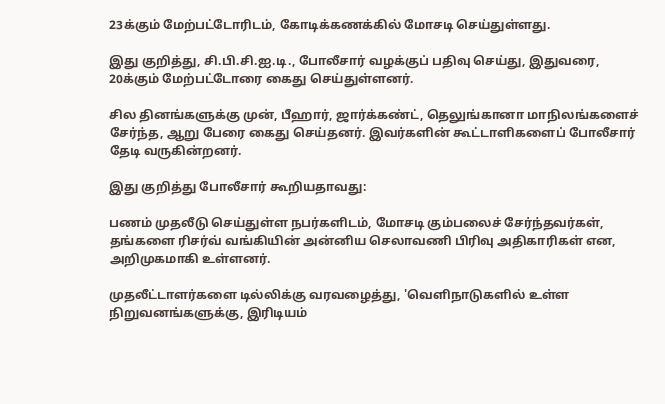23க்கும் மேற்பட்டோரிடம், கோடிக்கணக்கில் மோசடி செய்துள்ளது.

இது குறித்து, சி.பி.சி.ஐ.டி., போலீசார் வழக்குப் பதிவு செய்து, இதுவரை, 20க்கும் மேற்பட்டோரை கைது செய்துள்ளனர்.

சில தினங்களுக்கு முன், பீஹார், ஜார்க்கண்ட், தெலுங்கானா மாநிலங்களைச் சேர்ந்த, ஆறு பேரை கைது செய்தனர். இவர்களின் கூட்டாளிகளைப் போலீசார் தேடி வருகின்றனர்.

இது குறித்து போலீசார் கூறியதாவது:

பணம் முதலீடு செய்துள்ள நபர்களிடம், மோசடி கும்பலைச் சேர்ந்தவர்கள், தங்களை ரிசர்வ் வங்கியின் அன்னிய செலாவணி பிரிவு அதிகாரிகள் என, அறிமுகமாகி உள்ளனர்.

முதலீட்டாளர்களை டில்லிக்கு வரவழைத்து, 'வெளிநாடுகளில் உள்ள நிறுவனங்களுக்கு, இரிடியம்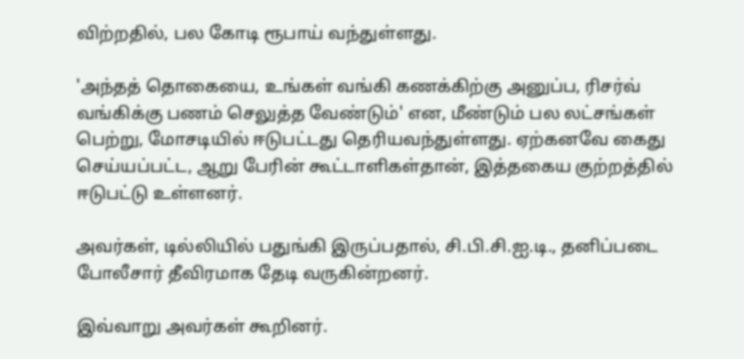விற்றதில், பல கோடி ரூபாய் வந்துள்ளது.

'அந்தத் தொகையை, உங்கள் வங்கி கணக்கிற்கு அனுப்ப, ரிசர்வ் வங்கிக்கு பணம் செலுத்த வேண்டும்' என, மீண்டும் பல லட்சங்கள் பெற்று, மோசடியில் ஈடுபட்டது தெரியவந்துள்ளது. ஏற்கனவே கைது செய்யப்பட்ட, ஆறு பேரின் கூட்டாளிகள்தான், இத்தகைய குற்றத்தில் ஈடுபட்டு உள்ளனர்.

அவர்கள், டில்லியில் பதுங்கி இருப்பதால், சி.பி.சி.ஐ.டி., தனிப்படை போலீசார் தீவிரமாக தேடி வருகின்றனர்.

இவ்வாறு அவர்கள் கூறினர்.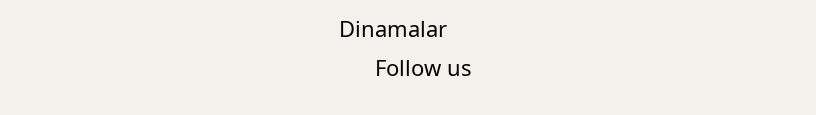Dinamalar
      Follow us